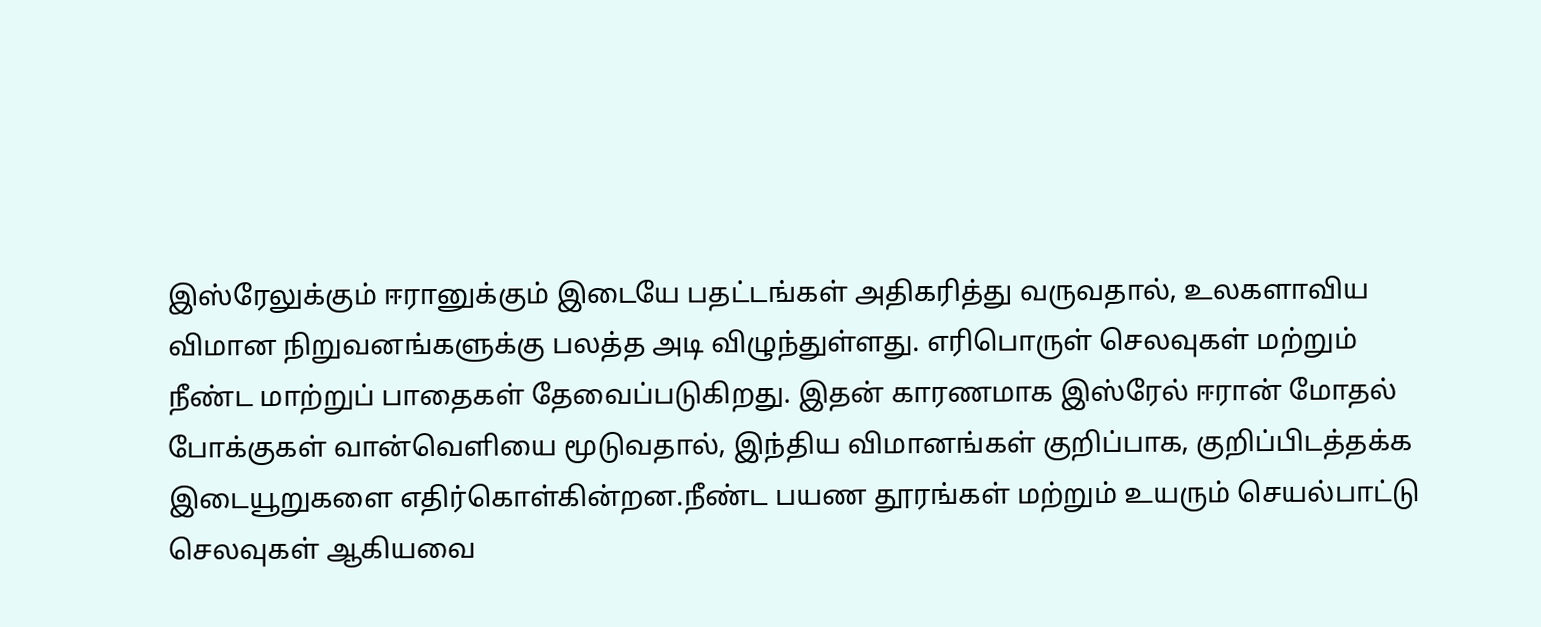இஸ்ரேலுக்கும் ஈரானுக்கும் இடையே பதட்டங்கள் அதிகரித்து வருவதால், உலகளாவிய விமான நிறுவனங்களுக்கு பலத்த அடி விழுந்துள்ளது. எரிபொருள் செலவுகள் மற்றும் நீண்ட மாற்றுப் பாதைகள் தேவைப்படுகிறது. இதன் காரணமாக இஸ்ரேல் ஈரான் மோதல் போக்குகள் வான்வெளியை மூடுவதால், இந்திய விமானங்கள் குறிப்பாக, குறிப்பிடத்தக்க இடையூறுகளை எதிர்கொள்கின்றன.நீண்ட பயண தூரங்கள் மற்றும் உயரும் செயல்பாட்டு செலவுகள் ஆகியவை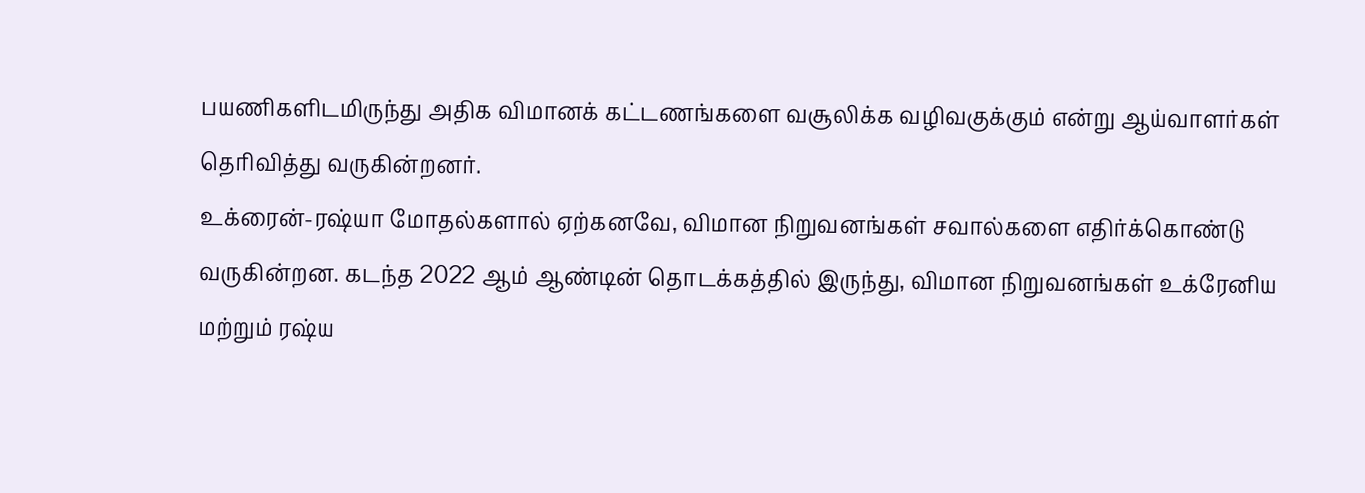பயணிகளிடமிருந்து அதிக விமானக் கட்டணங்களை வசூலிக்க வழிவகுக்கும் என்று ஆய்வாளர்கள் தெரிவித்து வருகின்றனர்.
உக்ரைன்-ரஷ்யா மோதல்களால் ஏற்கனவே, விமான நிறுவனங்கள் சவால்களை எதிர்க்கொண்டு வருகின்றன. கடந்த 2022 ஆம் ஆண்டின் தொடக்கத்தில் இருந்து, விமான நிறுவனங்கள் உக்ரேனிய மற்றும் ரஷ்ய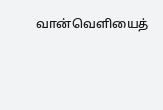வான்வெளியைத்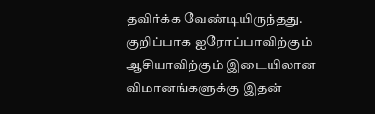தவிர்க்க வேண்டியிருந்தது. குறிப்பாக ஐரோப்பாவிற்கும் ஆசியாவிற்கும் இடையிலான விமானங்களுக்கு இதன்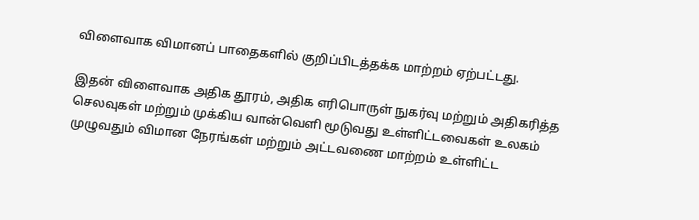விளைவாக விமானப் பாதைகளில் குறிப்பிடத்தக்க மாற்றம் ஏற்பட்டது.

இதன் விளைவாக அதிக தூரம், அதிக எரிபொருள் நுகர்வு மற்றும் அதிகரித்த செலவுகள் மற்றும் முக்கிய வான்வெளி மூடுவது உள்ளிட்டவைகள் உலகம் முழுவதும் விமான நேரங்கள் மற்றும் அட்டவணை மாற்றம் உள்ளிட்ட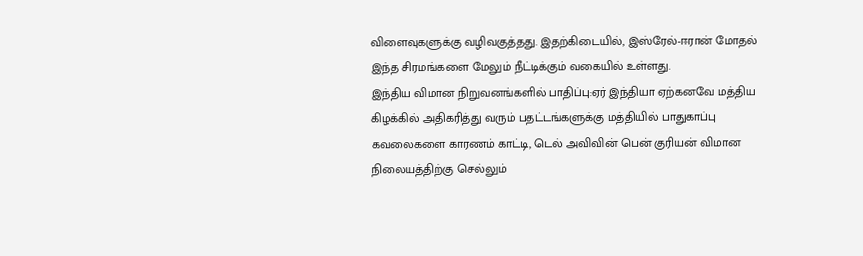விளைவுகளுக்கு வழிவகுத்தது. இதற்கிடையில், இஸ்ரேல்-ஈரான் மோதல் இந்த சிரமங்களை மேலும் நீட்டிக்கும் வகையில் உள்ளது.
இந்திய விமான நிறுவனங்களில் பாதிப்பு:ஏர் இந்தியா ஏற்கனவே மத்திய கிழக்கில் அதிகரித்து வரும் பதட்டங்களுக்கு மத்தியில் பாதுகாப்பு கவலைகளை காரணம் காட்டி, டெல் அவிவின் பென் குரியன் விமான நிலையத்திற்கு செல்லும்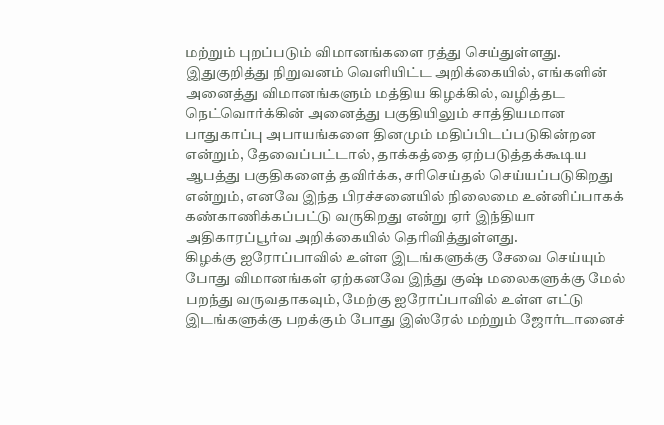மற்றும் புறப்படும் விமானங்களை ரத்து செய்துள்ளது.
இதுகுறித்து நிறுவனம் வெளியிட்ட அறிக்கையில், எங்களின் அனைத்து விமானங்களும் மத்திய கிழக்கில், வழித்தட நெட்வொர்க்கின் அனைத்து பகுதியிலும் சாத்தியமான பாதுகாப்பு அபாயங்களை தினமும் மதிப்பிடப்படுகின்றன என்றும், தேவைப்பட்டால், தாக்கத்தை ஏற்படுத்தக்கூடிய ஆபத்து பகுதிகளைத் தவிர்க்க, சரிசெய்தல் செய்யப்படுகிறது என்றும், எனவே இந்த பிரச்சனையில் நிலைமை உன்னிப்பாகக் கண்காணிக்கப்பட்டு வருகிறது என்று ஏர் இந்தியா அதிகாரப்பூர்வ அறிக்கையில் தெரிவித்துள்ளது.
கிழக்கு ஐரோப்பாவில் உள்ள இடங்களுக்கு சேவை செய்யும் போது விமானங்கள் ஏற்கனவே இந்து குஷ் மலைகளுக்கு மேல் பறந்து வருவதாகவும், மேற்கு ஐரோப்பாவில் உள்ள எட்டு இடங்களுக்கு பறக்கும் போது இஸ்ரேல் மற்றும் ஜோர்டானைச்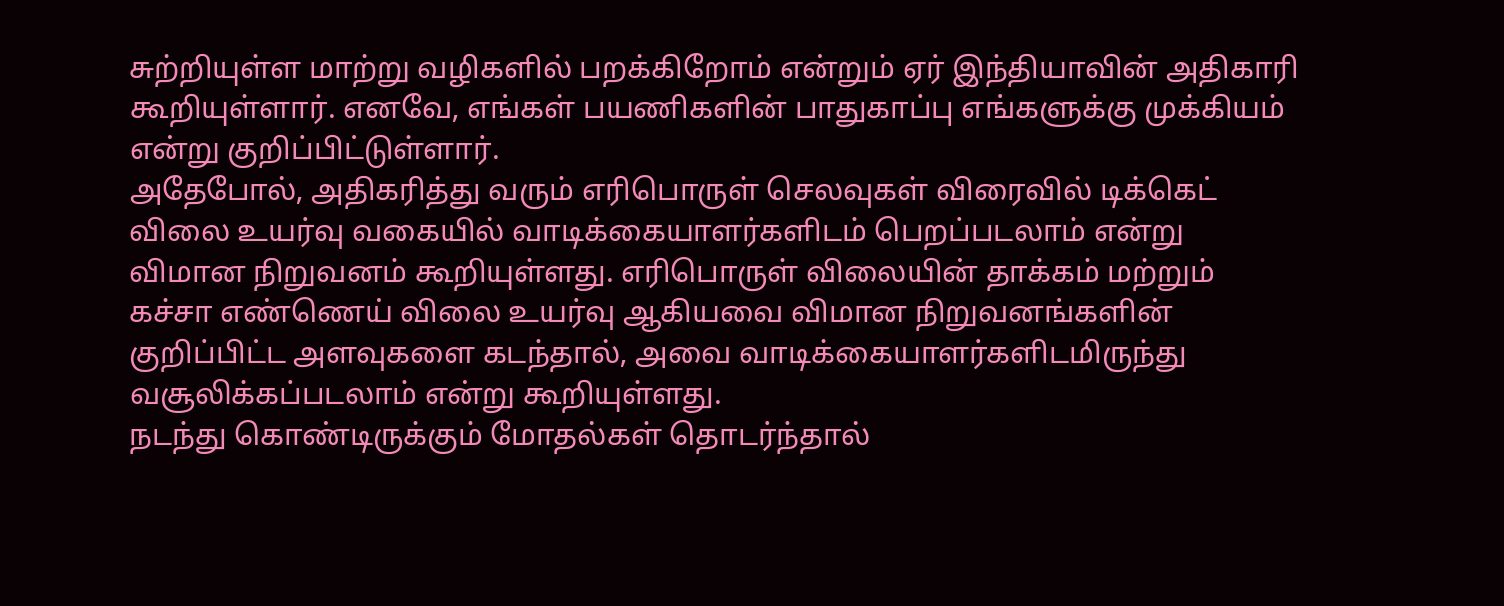சுற்றியுள்ள மாற்று வழிகளில் பறக்கிறோம் என்றும் ஏர் இந்தியாவின் அதிகாரி கூறியுள்ளார். எனவே, எங்கள் பயணிகளின் பாதுகாப்பு எங்களுக்கு முக்கியம் என்று குறிப்பிட்டுள்ளார்.
அதேபோல், அதிகரித்து வரும் எரிபொருள் செலவுகள் விரைவில் டிக்கெட் விலை உயர்வு வகையில் வாடிக்கையாளர்களிடம் பெறப்படலாம் என்று விமான நிறுவனம் கூறியுள்ளது. எரிபொருள் விலையின் தாக்கம் மற்றும் கச்சா எண்ணெய் விலை உயர்வு ஆகியவை விமான நிறுவனங்களின் குறிப்பிட்ட அளவுகளை கடந்தால், அவை வாடிக்கையாளர்களிடமிருந்து வசூலிக்கப்படலாம் என்று கூறியுள்ளது.
நடந்து கொண்டிருக்கும் மோதல்கள் தொடர்ந்தால்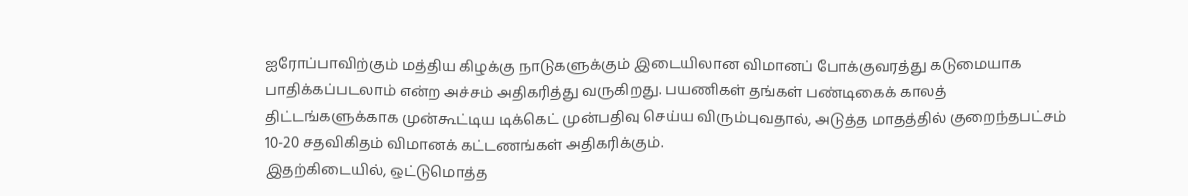ஐரோப்பாவிற்கும் மத்திய கிழக்கு நாடுகளுக்கும் இடையிலான விமானப் போக்குவரத்து கடுமையாக பாதிக்கப்படலாம் என்ற அச்சம் அதிகரித்து வருகிறது. பயணிகள் தங்கள் பண்டிகைக் காலத் திட்டங்களுக்காக முன்கூட்டிய டிக்கெட் முன்பதிவு செய்ய விரும்புவதால், அடுத்த மாதத்தில் குறைந்தபட்சம் 10-20 சதவிகிதம் விமானக் கட்டணங்கள் அதிகரிக்கும்.
இதற்கிடையில், ஒட்டுமொத்த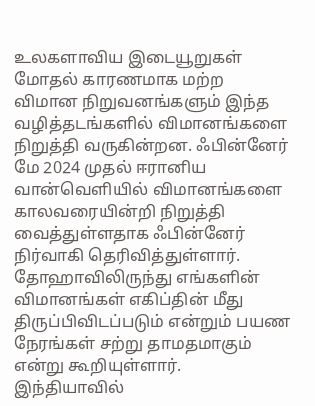உலகளாவிய இடையூறுகள் மோதல் காரணமாக மற்ற விமான நிறுவனங்களும் இந்த வழித்தடங்களில் விமானங்களை நிறுத்தி வருகின்றன. ஃபின்னேர் மே 2024 முதல் ஈரானிய வான்வெளியில் விமானங்களை காலவரையின்றி நிறுத்தி வைத்துள்ளதாக ஃபின்னேர் நிர்வாகி தெரிவித்துள்ளார்.
தோஹாவிலிருந்து எங்களின் விமானங்கள் எகிப்தின் மீது திருப்பிவிடப்படும் என்றும் பயண நேரங்கள் சற்று தாமதமாகும் என்று கூறியுள்ளார். இந்தியாவில்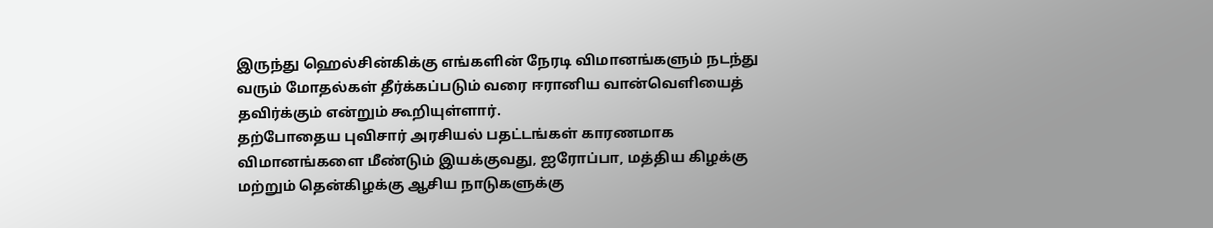இருந்து ஹெல்சின்கிக்கு எங்களின் நேரடி விமானங்களும் நடந்து வரும் மோதல்கள் தீர்க்கப்படும் வரை ஈரானிய வான்வெளியைத் தவிர்க்கும் என்றும் கூறியுள்ளார்.
தற்போதைய புவிசார் அரசியல் பதட்டங்கள் காரணமாக விமானங்களை மீண்டும் இயக்குவது, ஐரோப்பா, மத்திய கிழக்கு மற்றும் தென்கிழக்கு ஆசிய நாடுகளுக்கு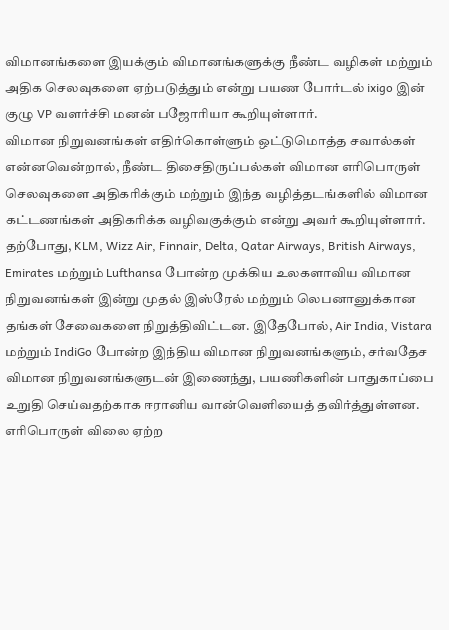விமானங்களை இயக்கும் விமானங்களுக்கு நீண்ட வழிகள் மற்றும் அதிக செலவுகளை ஏற்படுத்தும் என்று பயண போர்டல் ixigo இன் குழு VP வளர்ச்சி மனன் பஜோரியா கூறியுள்ளார்.
விமான நிறுவனங்கள் எதிர்கொள்ளும் ஒட்டுமொத்த சவால்கள் என்னவென்றால், நீண்ட திசைதிருப்பல்கள் விமான எரிபொருள் செலவுகளை அதிகரிக்கும் மற்றும் இந்த வழித்தடங்களில் விமான கட்டணங்கள் அதிகரிக்க வழிவகுக்கும் என்று அவர் கூறியுள்ளார்.
தற்போது, KLM, Wizz Air, Finnair, Delta, Qatar Airways, British Airways, Emirates மற்றும் Lufthansa போன்ற முக்கிய உலகளாவிய விமான நிறுவனங்கள் இன்று முதல் இஸ்ரேல் மற்றும் லெபனானுக்கான தங்கள் சேவைகளை நிறுத்திவிட்டன. இதேபோல், Air India, Vistara மற்றும் IndiGo போன்ற இந்திய விமான நிறுவனங்களும், சர்வதேச விமான நிறுவனங்களுடன் இணைந்து, பயணிகளின் பாதுகாப்பை உறுதி செய்வதற்காக ஈரானிய வான்வெளியைத் தவிர்த்துள்ளன.
எரிபொருள் விலை ஏற்ற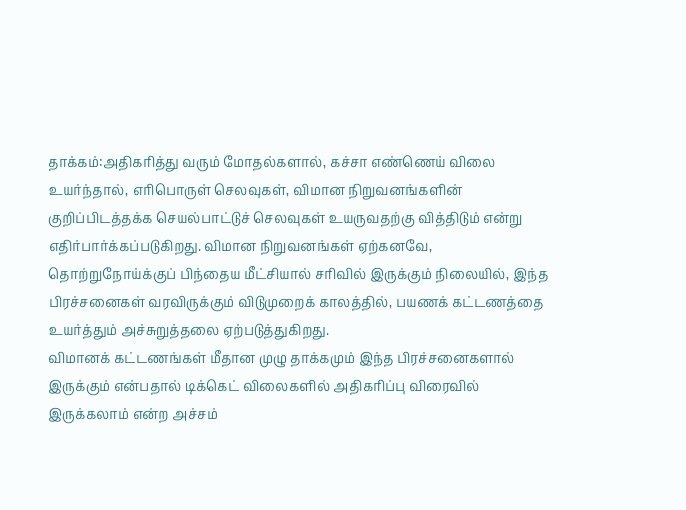தாக்கம்:அதிகரித்து வரும் மோதல்களால், கச்சா எண்ணெய் விலை உயர்ந்தால், எரிபொருள் செலவுகள், விமான நிறுவனங்களின் குறிப்பிடத்தக்க செயல்பாட்டுச் செலவுகள் உயருவதற்கு வித்திடும் என்று எதிர்பார்க்கப்படுகிறது. விமான நிறுவனங்கள் ஏற்கனவே, தொற்றுநோய்க்குப் பிந்தைய மீட்சியால் சரிவில் இருக்கும் நிலையில், இந்த பிரச்சனைகள் வரவிருக்கும் விடுமுறைக் காலத்தில், பயணக் கட்டணத்தை உயர்த்தும் அச்சுறுத்தலை ஏற்படுத்துகிறது.
விமானக் கட்டணங்கள் மீதான முழு தாக்கமும் இந்த பிரச்சனைகளால் இருக்கும் என்பதால் டிக்கெட் விலைகளில் அதிகரிப்பு விரைவில் இருக்கலாம் என்ற அச்சம்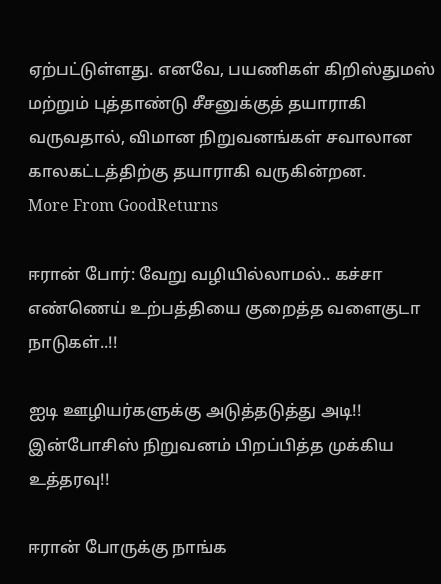ஏற்பட்டுள்ளது. எனவே, பயணிகள் கிறிஸ்துமஸ் மற்றும் புத்தாண்டு சீசனுக்குத் தயாராகி வருவதால், விமான நிறுவனங்கள் சவாலான காலகட்டத்திற்கு தயாராகி வருகின்றன.
More From GoodReturns

ஈரான் போர்: வேறு வழியில்லாமல்.. கச்சா எண்ணெய் உற்பத்தியை குறைத்த வளைகுடா நாடுகள்..!!

ஐடி ஊழியர்களுக்கு அடுத்தடுத்து அடி!! இன்போசிஸ் நிறுவனம் பிறப்பித்த முக்கிய உத்தரவு!!

ஈரான் போருக்கு நாங்க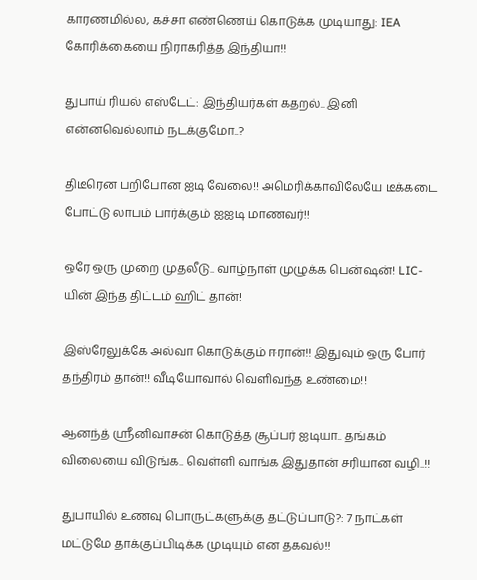காரணமில்ல, கச்சா எண்ணெய் கொடுக்க முடியாது: IEA கோரிக்கையை நிராகரித்த இந்தியா!!

துபாய் ரியல் எஸ்டேட்: இந்தியர்கள் கதறல்.. இனி என்னவெல்லாம் நடக்குமோ..?

திடீரென பறிபோன ஐடி வேலை!! அமெரிக்காவிலேயே டீக்கடை போட்டு லாபம் பார்க்கும் ஐஐடி மாணவர்!!

ஒரே ஒரு முறை முதலீடு.. வாழ்நாள் முழுக்க பென்ஷன்! LIC-யின் இந்த திட்டம் ஹிட் தான்!

இஸ்ரேலுக்கே அல்வா கொடுக்கும் ஈரான்!! இதுவும் ஒரு போர் தந்திரம் தான்!! வீடியோவால் வெளிவந்த உண்மை!!

ஆனந்த் ஸ்ரீனிவாசன் கொடுத்த சூப்பர் ஐடியா.. தங்கம் விலையை விடுங்க.. வெள்ளி வாங்க இதுதான் சரியான வழி..!!

துபாயில் உணவு பொருட்களுக்கு தட்டுப்பாடு?: 7 நாட்கள் மட்டுமே தாக்குப்பிடிக்க முடியும் என தகவல்!!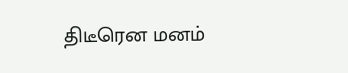திடீரென மனம்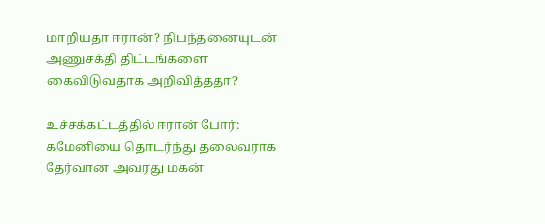மாறியதா ஈரான்? நிபந்தனையுடன் அணுசக்தி திட்டங்களை கைவிடுவதாக அறிவித்ததா?

உச்சக்கட்டத்தில் ஈரான் போர்: கமேனியை தொடர்ந்து தலைவராக தேர்வான அவரது மகன்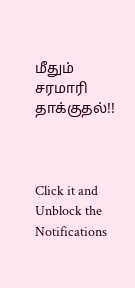மீதும் சரமாரி தாக்குதல்!!



Click it and Unblock the Notifications